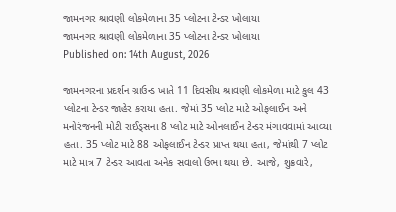જામનગર શ્રાવણી લોકમેળાના 35 પ્લોટના ટેન્ડર ખોલાયા
જામનગર શ્રાવણી લોકમેળાના 35 પ્લોટના ટેન્ડર ખોલાયા
Published on: 14th August, 2026

જામનગરના પ્રદર્શન ગ્રાઉન્ડ ખાતે 11 દિવસીય શ્રાવણી લોકમેળા માટે કુલ 43 પ્લોટના ટેન્ડર જાહેર કરાયા હતા. જેમાં 35 પ્લોટ માટે ઓફલાઈન અને મનોરંજનની મોટી રાઈડ્સના 8 પ્લોટ માટે ઓનલાઈન ટેન્ડર મંગાવવામાં આવ્યા હતા. 35 પ્લોટ માટે 88 ઓફલાઈન ટેન્ડર પ્રાપ્ત થયા હતા, જેમાંથી 7 પ્લોટ માટે માત્ર 7 ટેન્ડર આવતા અનેક સવાલો ઉભા થયા છે. આજે, શુક્રવારે,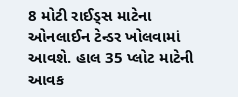8 મોટી રાઈડ્સ માટેના ઓનલાઈન ટેન્ડર ખોલવામાં આવશે. હાલ 35 પ્લોટ માટેની આવક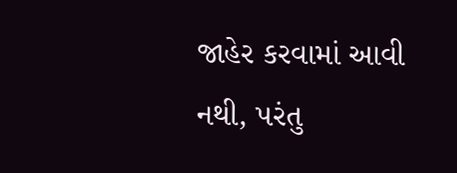જાહેર કરવામાં આવી નથી, પરંતુ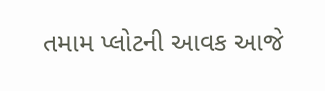તમામ પ્લોટની આવક આજે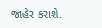જાહેર કરાશે.